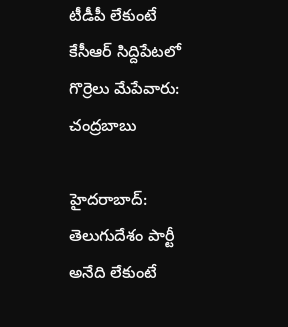టీడీపీ లేకుంటే కేసీఆర్ సిద్దిపేటలో గొర్రెలు మేపేవారు: చంద్రబాబు

హైదరాబాద్: తెలుగుదేశం పార్టీ అనేది లేకుంటే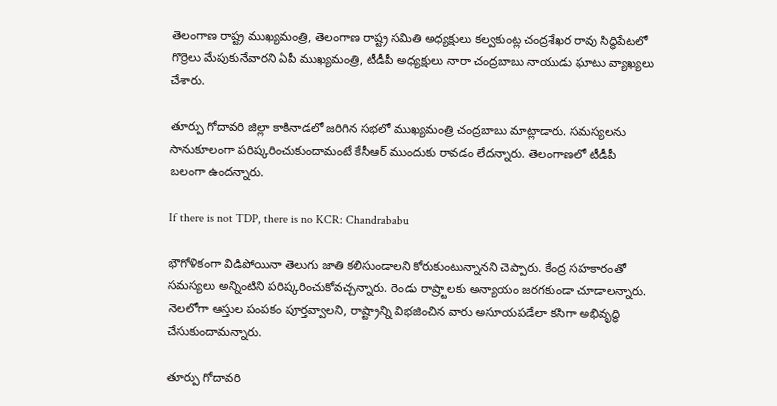తెలంగాణ రాష్ట్ర ముఖ్యమంత్రి, తెలంగాణ రాష్ట్ర సమితి అధ్యక్షులు కల్వకుంట్ల చంద్రశేఖర రావు సిద్ధిపేటలో గొర్రెలు మేపుకునేవారని ఏపీ ముఖ్యమంత్రి, టీడీపీ అధ్యక్షులు నారా చంద్రబాబు నాయుడు ఘాటు వ్యాఖ్యలు చేశారు.

తూర్పు గోదావరి జిల్లా కాకినాడలో జరిగిన సభలో ముఖ్యమంత్రి చంద్రబాబు మాట్లాడారు. సమస్యలను సానుకూలంగా పరిష్కరించుకుందామంటే కేసీఆర్‌ ముందుకు రావడం లేదన్నారు. తెలంగాణలో టీడీపీ బలంగా ఉందన్నారు.

If there is not TDP, there is no KCR: Chandrababu

భౌగోళికంగా విడిపోయినా తెలుగు జాతి కలిసుండాలని కోరుకుంటున్నానని చెప్పారు. కేంద్ర సహకారంతో సమస్యలు అన్నింటిని పరిష్కరించుకోవచ్చన్నారు. రెండు రాష్ర్టాలకు అన్యాయం జరగకుండా చూడాలన్నారు. నెలలోగా ఆస్తుల పంపకం పూర్తవ్వాలని, రాష్ట్రాన్ని విభజించిన వారు అసూయపడేలా కసిగా అభివృద్ధి చేసుకుందామన్నారు.

తూర్పు గోదావరి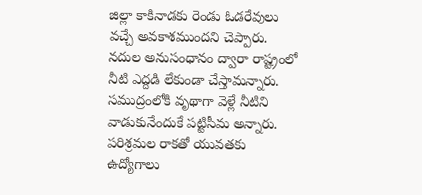జిల్లా కాకినాడకు రెండు ఓడరేవులు వచ్చే అవకాశముందని చెప్పారు. నదుల అనుసంధానం ద్వారా రాష్ట్రంలో నీటి ఎద్దడి లేకుండా చేస్తామన్నారు. సముద్రంలోకి వృథాగా వెళ్లే నీటిని వాడుకునేందుకే పట్టిసీమ అన్నారు. పరిశ్రమల రాకతో యువతకు ఉద్యోగాలు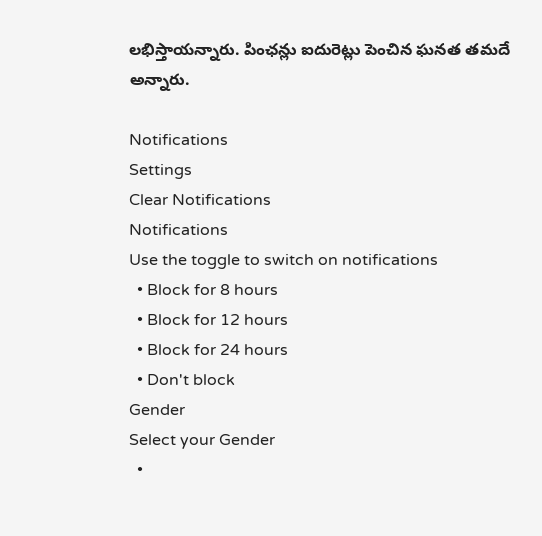లభిస్తాయన్నారు. పింఛన్లు ఐదురెట్లు పెంచిన ఘనత తమదే అన్నారు.

Notifications
Settings
Clear Notifications
Notifications
Use the toggle to switch on notifications
  • Block for 8 hours
  • Block for 12 hours
  • Block for 24 hours
  • Don't block
Gender
Select your Gender
  •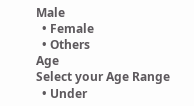Male
  • Female
  • Others
Age
Select your Age Range
  • Under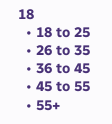18
  • 18 to 25
  • 26 to 35
  • 36 to 45
  • 45 to 55
  • 55+